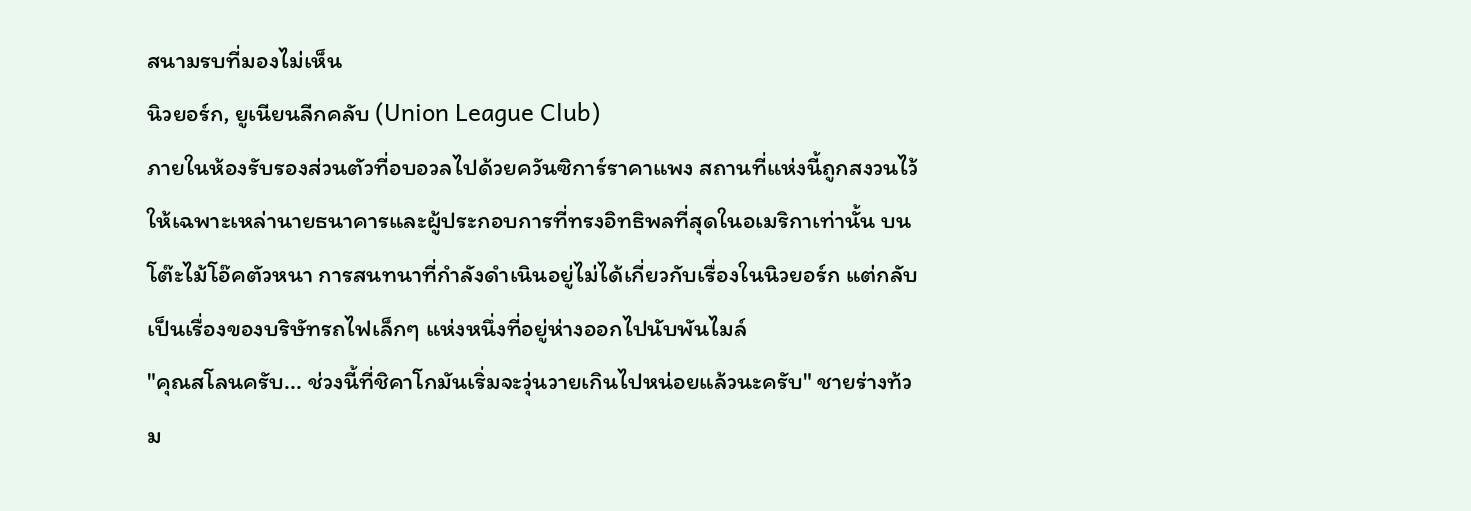สนามรบที่มองไม่เห็น
นิวยอร์ก, ยูเนียนลีกคลับ (Union League Club)
ภายในห้องรับรองส่วนตัวที่อบอวลไปด้วยควันซิการ์ราคาแพง สถานที่แห่งนี้ถูกสงวนไว้ให้เฉพาะเหล่านายธนาคารและผู้ประกอบการที่ทรงอิทธิพลที่สุดในอเมริกาเท่านั้น บนโต๊ะไม้โอ๊คตัวหนา การสนทนาที่กำลังดำเนินอยู่ไม่ได้เกี่ยวกับเรื่องในนิวยอร์ก แต่กลับเป็นเรื่องของบริษัทรถไฟเล็กๆ แห่งหนึ่งที่อยู่ห่างออกไปนับพันไมล์
"คุณสโลนครับ... ช่วงนี้ที่ชิคาโกมันเริ่มจะวุ่นวายเกินไปหน่อยแล้วนะครับ" ชายร่างท้วม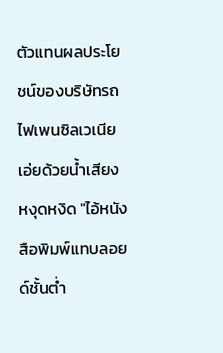ตัวแทนผลประโยชน์ของบริษัทรถไฟเพนซิลเวเนียเอ่ยด้วยน้ำเสียงหงุดหงิด "ไอ้หนังสือพิมพ์แทบลอยด์ชั้นต่ำ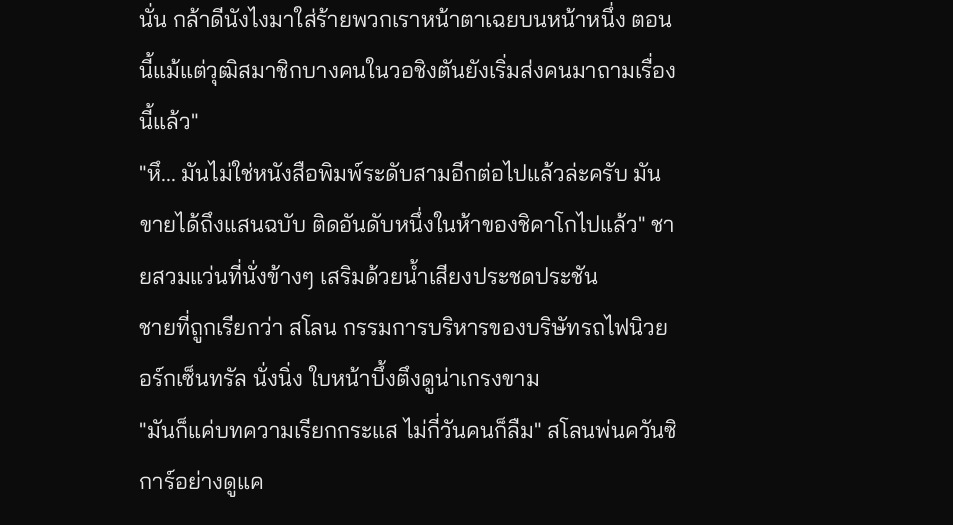นั่น กล้าดีนังไงมาใส่ร้ายพวกเราหน้าตาเฉยบนหน้าหนึ่ง ตอนนี้แม้แต่วุฒิสมาชิกบางคนในวอชิงตันยังเริ่มส่งคนมาถามเรื่องนี้แล้ว"
"หึ... มันไม่ใช่หนังสือพิมพ์ระดับสามอีกต่อไปแล้วล่ะครับ มันขายได้ถึงแสนฉบับ ติดอันดับหนึ่งในห้าของชิคาโกไปแล้ว" ชายสวมแว่นที่นั่งข้างๆ เสริมด้วยน้ำเสียงประชดประชัน
ชายที่ถูกเรียกว่า สโลน กรรมการบริหารของบริษัทรถไฟนิวยอร์กเซ็นทรัล นั่งนิ่ง ใบหน้าบึ้งตึงดูน่าเกรงขาม
"มันก็แค่บทความเรียกกระแส ไม่กี่วันคนก็ลืม" สโลนพ่นควันซิการ์อย่างดูแค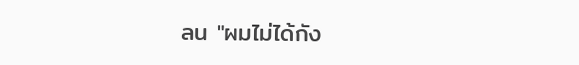ลน "ผมไม่ได้กัง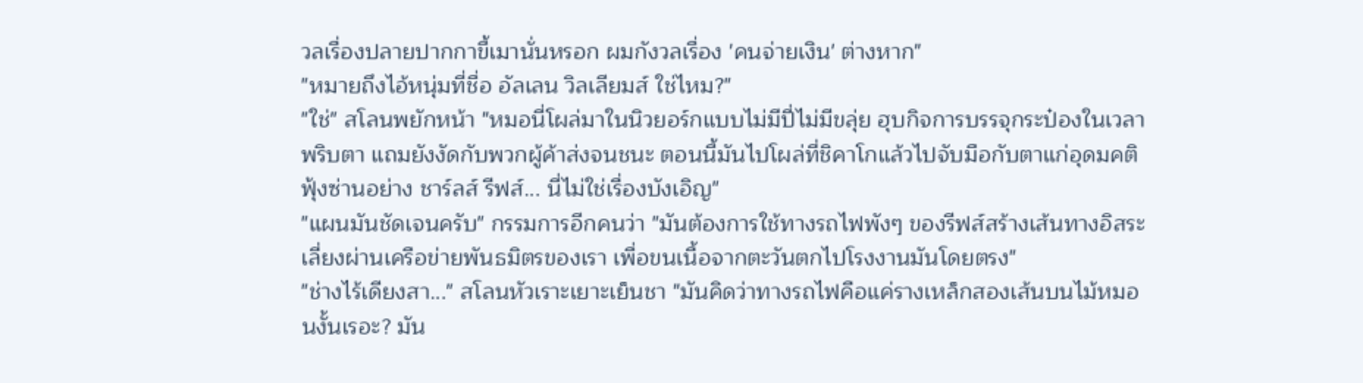วลเรื่องปลายปากกาขี้เมานั่นหรอก ผมกังวลเรื่อง 'คนจ่ายเงิน' ต่างหาก"
"หมายถึงไอ้หนุ่มที่ชื่อ อัลเลน วิลเลียมส์ ใช่ไหม?"
"ใช่" สโลนพยักหน้า "หมอนี่โผล่มาในนิวยอร์กแบบไม่มีปี่ไม่มีขลุ่ย ฮุบกิจการบรรจุกระป๋องในเวลาพริบตา แถมยังงัดกับพวกผู้ค้าส่งจนชนะ ตอนนี้มันไปโผล่ที่ชิคาโกแล้วไปจับมือกับตาแก่อุดมคติฟุ้งซ่านอย่าง ชาร์ลส์ รีฟส์... นี่ไม่ใช่เรื่องบังเอิญ"
"แผนมันชัดเจนครับ" กรรมการอีกคนว่า "มันต้องการใช้ทางรถไฟพังๆ ของรีฟส์สร้างเส้นทางอิสระ เลี่ยงผ่านเครือข่ายพันธมิตรของเรา เพื่อขนเนื้อจากตะวันตกไปโรงงานมันโดยตรง"
"ช่างไร้เดียงสา..." สโลนหัวเราะเยาะเย็นชา "มันคิดว่าทางรถไฟคือแค่รางเหล็กสองเส้นบนไม้หมอนงั้นเรอะ? มัน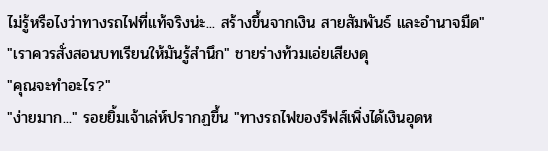ไม่รู้หรือไงว่าทางรถไฟที่แท้จริงน่ะ... สร้างขึ้นจากเงิน สายสัมพันธ์ และอำนาจมืด"
"เราควรสั่งสอนบทเรียนให้มันรู้สำนึก" ชายร่างท้วมเอ่ยเสียงดุ
"คุณจะทำอะไร?"
"ง่ายมาก..." รอยยิ้มเจ้าเล่ห์ปรากฏขึ้น "ทางรถไฟของรีฟส์เพิ่งได้เงินอุดห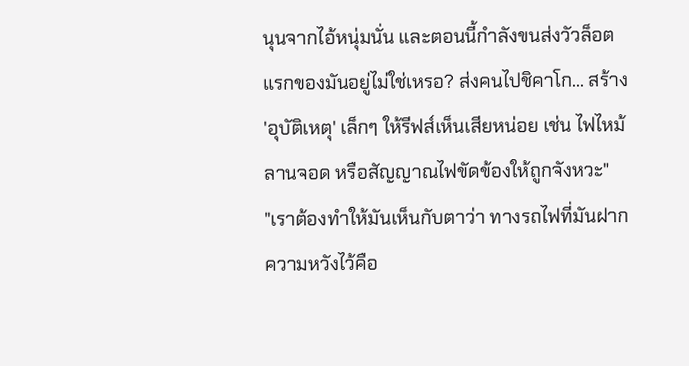นุนจากไอ้หนุ่มนั่น และตอนนี้กำลังขนส่งวัวล็อตแรกของมันอยู่ไม่ใช่เหรอ? ส่งคนไปชิคาโก... สร้าง 'อุบัติเหตุ' เล็กๆ ให้รีฟส์เห็นเสียหน่อย เช่น ไฟไหม้ลานจอด หรือสัญญาณไฟขัดข้องให้ถูกจังหวะ"
"เราต้องทำให้มันเห็นกับตาว่า ทางรถไฟที่มันฝากความหวังไว้คือ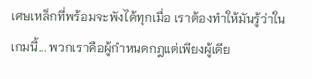เศษเหล็กที่พร้อมจะพังได้ทุกเมื่อ เราต้องทำให้มันรู้ว่าในเกมนี้... พวกเราคือผู้กำหนดกฎแต่เพียงผู้เดีย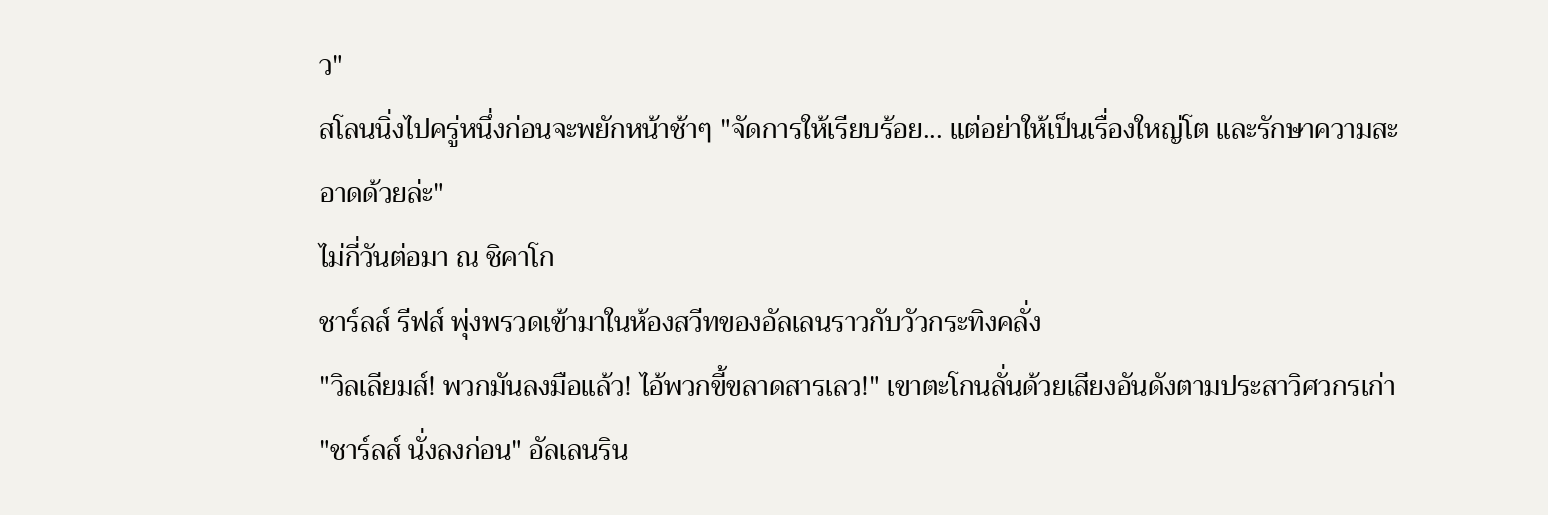ว"
สโลนนิ่งไปครู่หนึ่งก่อนจะพยักหน้าช้าๆ "จัดการให้เรียบร้อย... แต่อย่าให้เป็นเรื่องใหญ่โต และรักษาความสะอาดด้วยล่ะ"
ไม่กี่วันต่อมา ณ ชิคาโก
ชาร์ลส์ รีฟส์ พุ่งพรวดเข้ามาในห้องสวีทของอัลเลนราวกับวัวกระทิงคลั่ง
"วิลเลียมส์! พวกมันลงมือแล้ว! ไอ้พวกขี้ขลาดสารเลว!" เขาตะโกนลั่นด้วยเสียงอันดังตามประสาวิศวกรเก่า
"ชาร์ลส์ นั่งลงก่อน" อัลเลนริน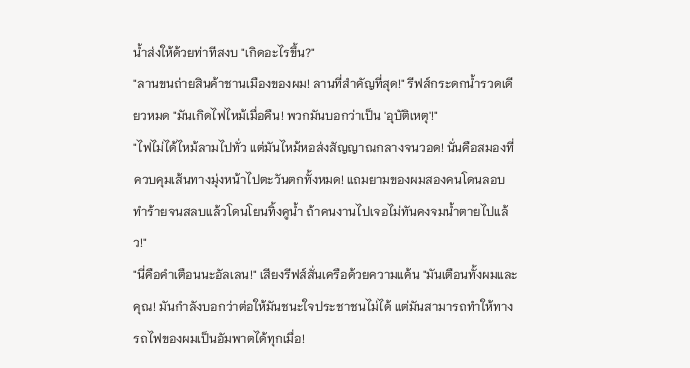น้ำส่งให้ด้วยท่าทีสงบ "เกิดอะไรขึ้น?"
"ลานขนถ่ายสินค้าชานเมืองของผม! ลานที่สำคัญที่สุด!" รีฟส์กระดกน้ำรวดเดียวหมด "มันเกิดไฟไหม้เมื่อคืน! พวกมันบอกว่าเป็น 'อุบัติเหตุ'!"
"ไฟไม่ได้ไหม้ลามไปทั่ว แต่มันไหม้หอส่งสัญญาณกลางจนวอด! นั่นคือสมองที่ควบคุมเส้นทางมุ่งหน้าไปตะวันตกทั้งหมด! แถมยามของผมสองคนโดนลอบทำร้ายจนสลบแล้วโดนโยนทิ้งคูน้ำ ถ้าคนงานไปเจอไม่ทันคงจมน้ำตายไปแล้ว!"
"นี่คือคำเตือนนะอัลเลน!" เสียงรีฟส์สั่นเครือด้วยความแค้น "มันเตือนทั้งผมและคุณ! มันกำลังบอกว่าต่อให้มันชนะใจประชาชนไม่ได้ แต่มันสามารถทำให้ทางรถไฟของผมเป็นอัมพาตได้ทุกเมื่อ!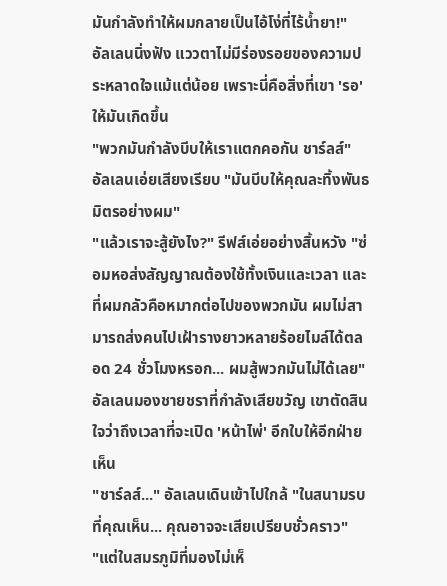มันกำลังทำให้ผมกลายเป็นไอ้โง่ที่ไร้น้ำยา!"
อัลเลนนิ่งฟัง แววตาไม่มีร่องรอยของความประหลาดใจแม้แต่น้อย เพราะนี่คือสิ่งที่เขา 'รอ' ให้มันเกิดขึ้น
"พวกมันกำลังบีบให้เราแตกคอกัน ชาร์ลส์" อัลเลนเอ่ยเสียงเรียบ "มันบีบให้คุณละทิ้งพันธมิตรอย่างผม"
"แล้วเราจะสู้ยังไง?" รีฟส์เอ่ยอย่างสิ้นหวัง "ซ่อมหอส่งสัญญาณต้องใช้ทั้งเงินและเวลา และที่ผมกลัวคือหมากต่อไปของพวกมัน ผมไม่สามารถส่งคนไปเฝ้ารางยาวหลายร้อยไมล์ได้ตลอด 24 ชั่วโมงหรอก... ผมสู้พวกมันไม่ได้เลย"
อัลเลนมองชายชราที่กำลังเสียขวัญ เขาตัดสินใจว่าถึงเวลาที่จะเปิด 'หน้าไพ่' อีกใบให้อีกฝ่ายเห็น
"ชาร์ลส์..." อัลเลนเดินเข้าไปใกล้ "ในสนามรบที่คุณเห็น... คุณอาจจะเสียเปรียบชั่วคราว"
"แต่ในสมรภูมิที่มองไม่เห็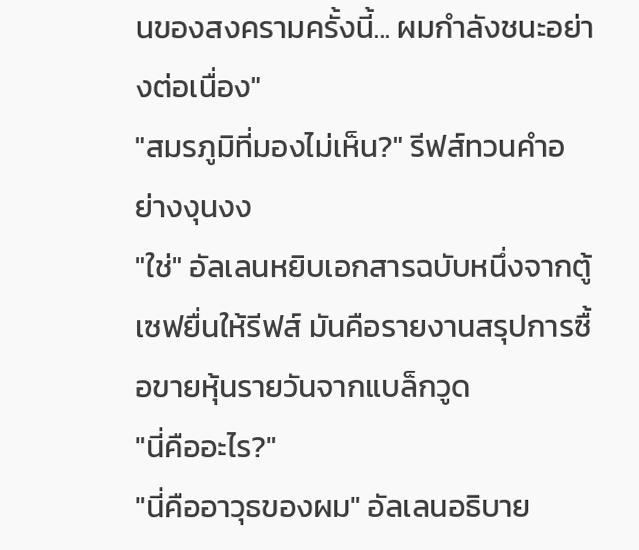นของสงครามครั้งนี้... ผมกำลังชนะอย่างต่อเนื่อง"
"สมรภูมิที่มองไม่เห็น?" รีฟส์ทวนคำอย่างงุนงง
"ใช่" อัลเลนหยิบเอกสารฉบับหนึ่งจากตู้เซฟยื่นให้รีฟส์ มันคือรายงานสรุปการซื้อขายหุ้นรายวันจากแบล็กวูด
"นี่คืออะไร?"
"นี่คืออาวุธของผม" อัลเลนอธิบาย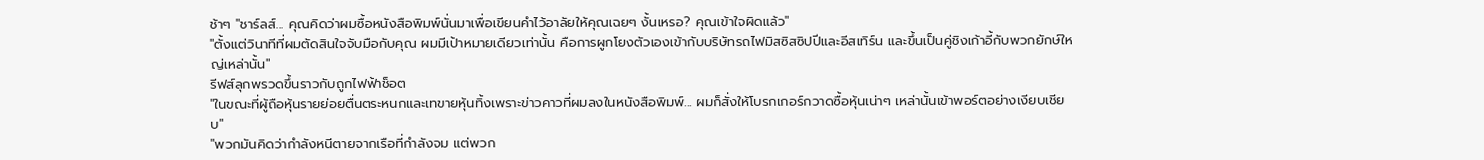ช้าๆ "ชาร์ลส์... คุณคิดว่าผมซื้อหนังสือพิมพ์นั่นมาเพื่อเขียนคำไว้อาลัยให้คุณเฉยๆ งั้นเหรอ? คุณเข้าใจผิดแล้ว"
"ตั้งแต่วินาทีที่ผมตัดสินใจจับมือกับคุณ ผมมีเป้าหมายเดียวเท่านั้น คือการผูกโยงตัวเองเข้ากับบริษัทรถไฟมิสซิสซิปปีและอีสเทิร์น และขึ้นเป็นคู่ชิงเก้าอี้กับพวกยักษ์ใหญ่เหล่านั้น"
รีฟส์ลุกพรวดขึ้นราวกับถูกไฟฟ้าช็อต
"ในขณะที่ผู้ถือหุ้นรายย่อยตื่นตระหนกและเทขายหุ้นทิ้งเพราะข่าวคาวที่ผมลงในหนังสือพิมพ์... ผมก็สั่งให้โบรกเกอร์กวาดซื้อหุ้นเน่าๆ เหล่านั้นเข้าพอร์ตอย่างเงียบเชียบ"
"พวกมันคิดว่ากำลังหนีตายจากเรือที่กำลังจม แต่พวก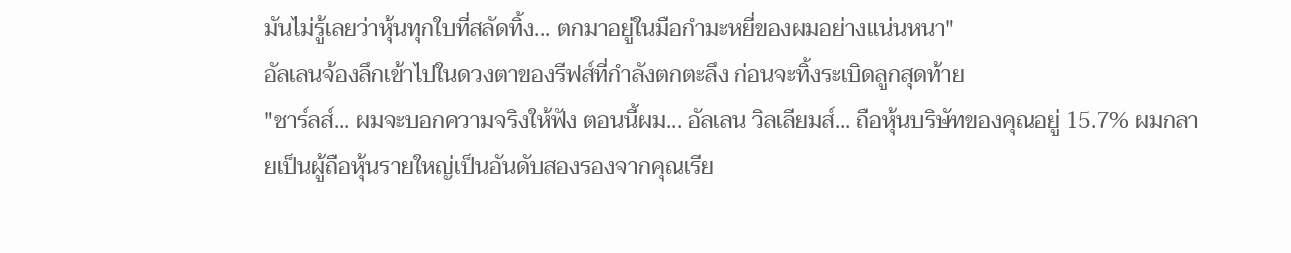มันไม่รู้เลยว่าหุ้นทุกใบที่สลัดทิ้ง... ตกมาอยู่ในมือกำมะหยี่ของผมอย่างแน่นหนา"
อัลเลนจ้องลึกเข้าไปในดวงตาของรีฟส์ที่กำลังตกตะลึง ก่อนจะทิ้งระเบิดลูกสุดท้าย
"ชาร์ลส์... ผมจะบอกความจริงให้ฟัง ตอนนี้ผม... อัลเลน วิลเลียมส์... ถือหุ้นบริษัทของคุณอยู่ 15.7% ผมกลายเป็นผู้ถือหุ้นรายใหญ่เป็นอันดับสองรองจากคุณเรีย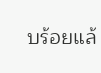บร้อยแล้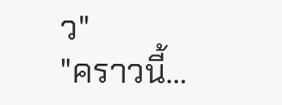ว"
"คราวนี้...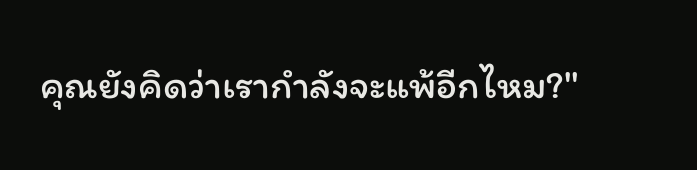คุณยังคิดว่าเรากำลังจะแพ้อีกไหม?"